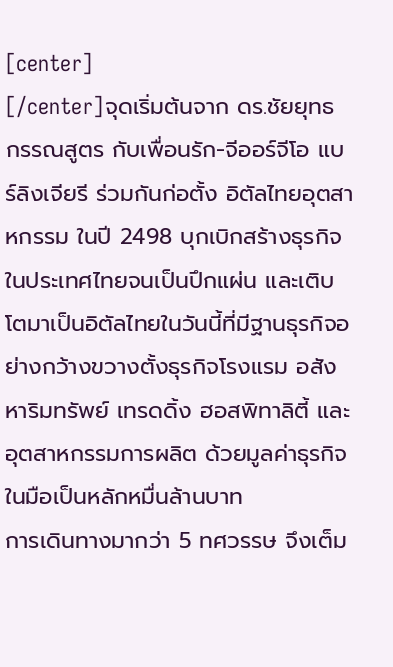[center]
[/center]จุดเริ่มต้นจาก ดร.ชัยยุทธ กรรณสูตร กับเพื่อนรัก-จีออร์จีโอ แบร์ลิงเจียรี ร่วมกันก่อตั้ง อิตัลไทยอุตสาหกรรม ในปี 2498 บุกเบิกสร้างธุรกิจในประเทศไทยจนเป็นปึกแผ่น และเติบโตมาเป็นอิตัลไทยในวันนี้ที่มีฐานธุรกิจอย่างกว้างขวางตั้งธุรกิจโรงแรม อสังหาริมทรัพย์ เทรดดิ้ง ฮอสพิทาลิตี้ และอุตสาหกรรมการผลิต ด้วยมูลค่าธุรกิจในมือเป็นหลักหมื่นล้านบาท
การเดินทางมากว่า 5 ทศวรรษ จึงเต็ม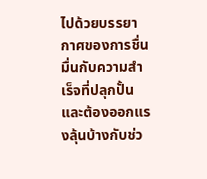ไปด้วยบรรยากาศของการชื่นมื่นกับความสำเร็จที่ปลุกปั้น และต้องออกแรงลุ้นบ้างกับช่ว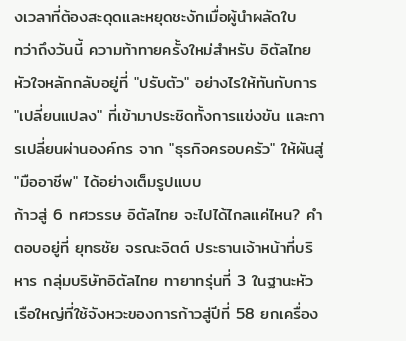งเวลาที่ต้องสะดุดและหยุดชะงักเมื่อผู้นำผลัดใบ
ทว่าถึงวันนี้ ความท้าทายครั้งใหม่สำหรับ อิตัลไทย หัวใจหลักกลับอยู่ที่ "ปรับตัว" อย่างไรให้ทันกับการ "เปลี่ยนแปลง" ที่เข้ามาประชิดทั้งการแข่งขัน และการเปลี่ยนผ่านองค์กร จาก "ธุรกิจครอบครัว" ให้ผันสู่ "มืออาชีพ" ได้อย่างเต็มรูปแบบ
ก้าวสู่ 6 ทศวรรษ อิตัลไทย จะไปได้ไกลแค่ไหน? คำตอบอยู่ที่ ยุทธชัย จรณะจิตต์ ประธานเจ้าหน้าที่บริหาร กลุ่มบริษัทอิตัลไทย ทายาทรุ่นที่ 3 ในฐานะหัวเรือใหญ่ที่ใช้จังหวะของการก้าวสู่ปีที่ 58 ยกเครื่อง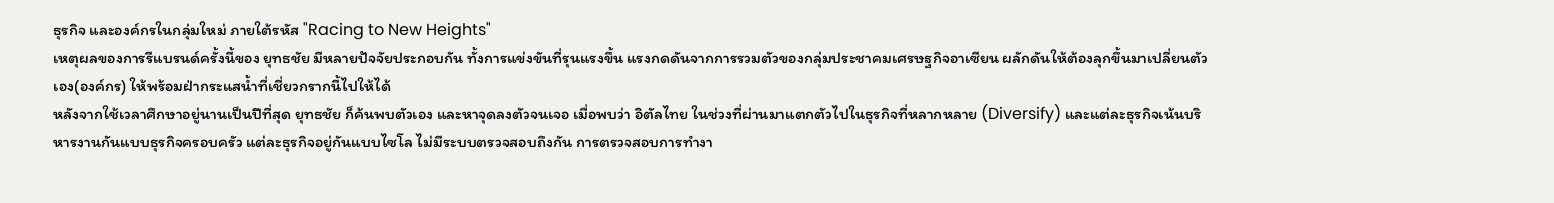ธุรกิจ และองค์กรในกลุ่มใหม่ ภายใต้รหัส "Racing to New Heights"
เหตุผลของการรีแบรนด์ครั้งนี้ของ ยุทธชัย มีหลายปัจจัยประกอบกัน ทั้งการแข่งขันที่รุนแรงขึ้น แรงกดดันจากการรวมตัวของกลุ่มประชาคมเศรษฐกิจอาเซียน ผลักดันให้ต้องลุกขึ้นมาเปลี่ยนตัวเอง(องค์กร) ให้พร้อมฝ่ากระแสน้ำที่เชี่ยวกรากนี้ไปให้ได้
หลังจากใช้เวลาศึกษาอยู่นานเป็นปีที่สุด ยุทธชัย ก็ค้นพบตัวเอง และหาจุดลงตัวจนเจอ เมื่อพบว่า อิตัลไทย ในช่วงที่ผ่านมาแตกตัวไปในธุรกิจที่หลากหลาย (Diversify) และแต่ละธุรกิจเน้นบริหารงานกันแบบธุรกิจครอบครัว แต่ละธุรกิจอยู่กันแบบไซโล ไม่มีระบบตรวจสอบถึงกัน การตรวจสอบการทำงา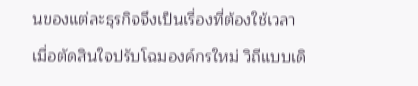นของแต่ละธุรกิจจึงเป็นเรื่องที่ต้องใช้เวลา
เมื่อตัดสินใจปรับโฉมองค์กรใหม่ วิถีแบบเดิ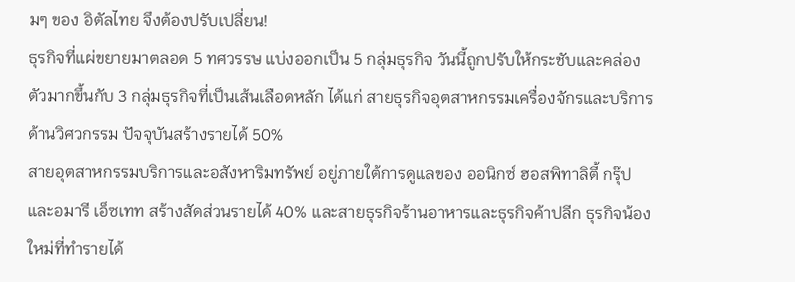มๆ ของ อิตัลไทย จึงต้องปรับเปลี่ยน!
ธุรกิจที่แผ่ขยายมาตลอด 5 ทศวรรษ แบ่งออกเป็น 5 กลุ่มธุรกิจ วันนี้ถูกปรับให้กระชับและคล่องตัวมากขึ้นกับ 3 กลุ่มธุรกิจที่เป็นเส้นเลือดหลัก ได้แก่ สายธุรกิจอุตสาหกรรมเครื่องจักรและบริการด้านวิศวกรรม ปัจจุบันสร้างรายได้ 50%
สายอุตสาหกรรมบริการและอสังหาริมทรัพย์ อยู่ภายใต้การดูแลของ ออนิกซ์ ฮอสพิทาลิตี้ กรุ๊ป และอมารี เอ็ซเทท สร้างสัดส่วนรายได้ 40% และสายธุรกิจร้านอาหารและธุรกิจค้าปลีก ธุรกิจน้องใหม่ที่ทำรายได้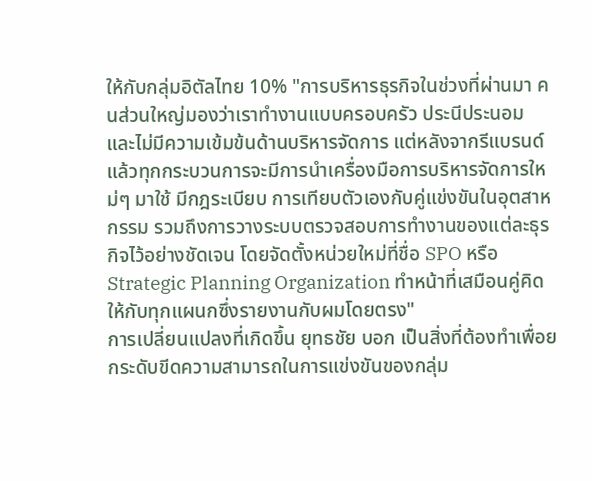ให้กับกลุ่มอิตัลไทย 10% "การบริหารธุรกิจในช่วงที่ผ่านมา คนส่วนใหญ่มองว่าเราทำงานแบบครอบครัว ประนีประนอม และไม่มีความเข้มข้นด้านบริหารจัดการ แต่หลังจากรีแบรนด์แล้วทุกกระบวนการจะมีการนำเครื่องมือการบริหารจัดการใหม่ๆ มาใช้ มีกฎระเบียบ การเทียบตัวเองกับคู่แข่งขันในอุตสาหกรรม รวมถึงการวางระบบตรวจสอบการทำงานของแต่ละธุรกิจไว้อย่างชัดเจน โดยจัดตั้งหน่วยใหม่ที่ชื่อ SPO หรือ Strategic Planning Organization ทำหน้าที่เสมือนคู่คิดให้กับทุกแผนกซึ่งรายงานกับผมโดยตรง"
การเปลี่ยนแปลงที่เกิดขึ้น ยุทธชัย บอก เป็นสิ่งที่ต้องทำเพื่อยกระดับขีดความสามารถในการแข่งขันของกลุ่ม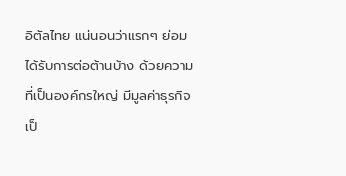อิตัลไทย แน่นอนว่าแรกๆ ย่อมได้รับการต่อต้านบ้าง ด้วยความที่เป็นองค์กรใหญ่ มีมูลค่าธุรกิจเป็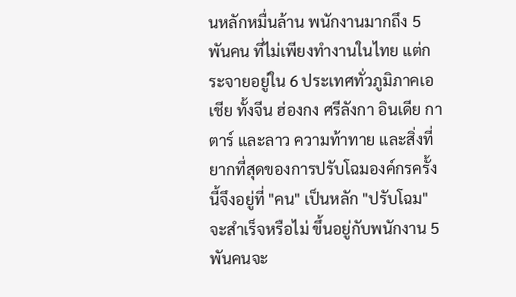นหลักหมื่นล้าน พนักงานมากถึง 5 พันคน ที่ไม่เพียงทำงานในไทย แต่กระจายอยู่ใน 6 ประเทศทั่วภูมิภาคเอเชีย ทั้งจีน ฮ่องกง ศรีลังกา อินเดีย กาตาร์ และลาว ความท้าทาย และสิ่งที่ยากที่สุดของการปรับโฉมองค์กรครั้งนี้จึงอยู่ที่ "คน" เป็นหลัก "ปรับโฉม" จะสำเร็จหรือไม่ ขึ้นอยู่กับพนักงาน 5 พันคนจะ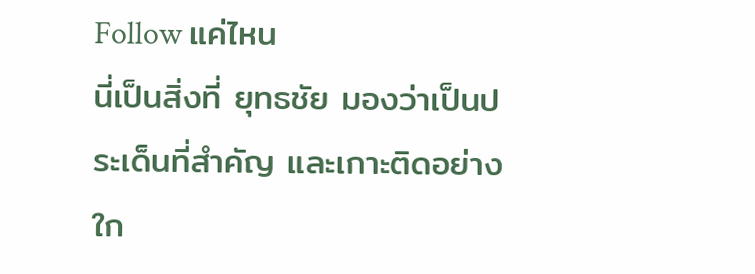Follow แค่ไหน
นี่เป็นสิ่งที่ ยุทธชัย มองว่าเป็นประเด็นที่สำคัญ และเกาะติดอย่างใก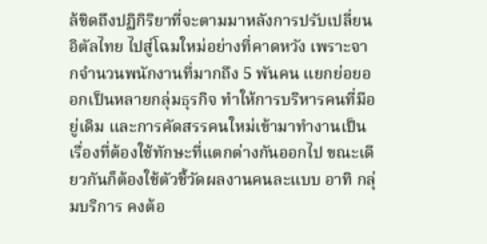ล้ชิดถึงปฏิกิริยาที่จะตามมาหลังการปรับเปลี่ยน อิตัลไทย ไปสู่โฉมใหม่อย่างที่คาดหวัง เพราะจากจำนวนพนักงานที่มากถึง 5 พันคน แยกย่อยออกเป็นหลายกลุ่มธุรกิจ ทำให้การบริหารคนที่มีอยู่เดิม และการคัดสรรคนใหม่เข้ามาทำงานเป็นเรื่องที่ต้องใช้ทักษะที่แตกต่างกันออกไป ขณะเดียวกันก็ต้องใช้ตัวชี้วัดผลงานคนละแบบ อาทิ กลุ่มบริการ คงต้อ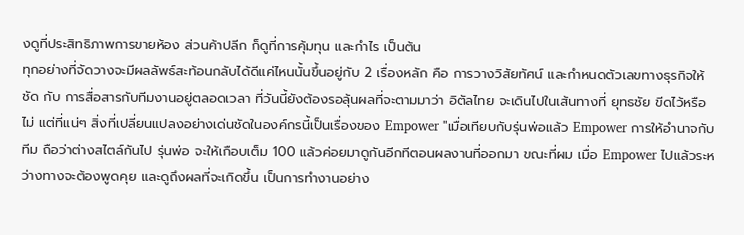งดูที่ประสิทธิภาพการขายห้อง ส่วนค้าปลีก ก็ดูที่การคุ้มทุน และกำไร เป็นต้น
ทุกอย่างที่จัดวางจะมีผลลัพธ์สะท้อนกลับได้ดีแค่ไหนนั้นขึ้นอยู่กับ 2 เรื่องหลัก คือ การวางวิสัยทัศน์ และกำหนดตัวเลขทางธุรกิจให้ชัด กับ การสื่อสารกับทีมงานอยู่ตลอดเวลา ที่วันนี้ยังต้องรอลุ้นผลที่จะตามมาว่า อิตัลไทย จะเดินไปในเส้นทางที่ ยุทธชัย ขีดไว้หรือไม่ แต่ที่แน่ๆ สิ่งที่เปลี่ยนแปลงอย่างเด่นชัดในองค์กรนี้เป็นเรื่องของ Empower "เมื่อเทียบกับรุ่นพ่อแล้ว Empower การให้อำนาจกับทีม ถือว่าต่างสไตล์กันไป รุ่นพ่อ จะให้เกือบเต็ม 100 แล้วค่อยมาดูกันอีกทีตอนผลงานที่ออกมา ขณะที่ผม เมื่อ Empower ไปแล้วระหว่างทางจะต้องพูดคุย และดูถึงผลที่จะเกิดขึ้น เป็นการทำงานอย่าง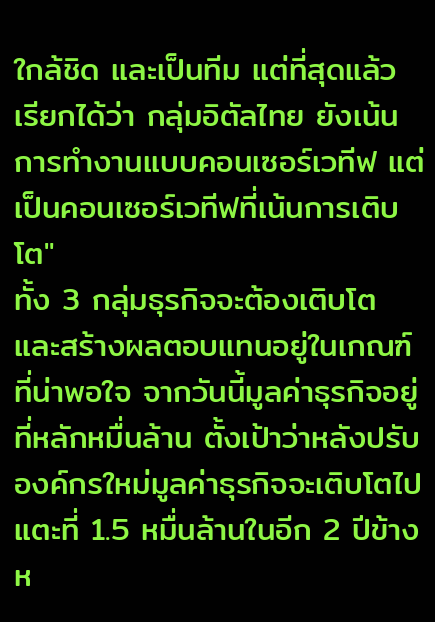ใกล้ชิด และเป็นทีม แต่ที่สุดแล้ว เรียกได้ว่า กลุ่มอิตัลไทย ยังเน้นการทำงานแบบคอนเซอร์เวทีฟ แต่เป็นคอนเซอร์เวทีฟที่เน้นการเติบโต"
ทั้ง 3 กลุ่มธุรกิจจะต้องเติบโต และสร้างผลตอบแทนอยู่ในเกณฑ์ที่น่าพอใจ จากวันนี้มูลค่าธุรกิจอยู่ที่หลักหมื่นล้าน ตั้งเป้าว่าหลังปรับองค์กรใหม่มูลค่าธุรกิจจะเติบโตไปแตะที่ 1.5 หมื่นล้านในอีก 2 ปีข้างห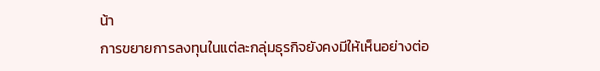น้า
การขยายการลงทุนในแต่ละกลุ่มธุรกิจยังคงมีให้เห็นอย่างต่อ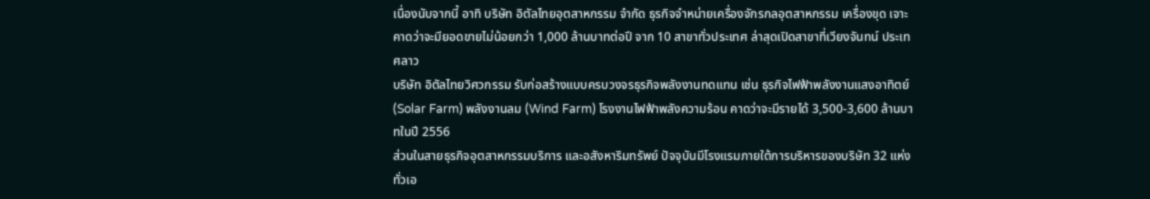เนื่องนับจากนี้ อาทิ บริษัท อิตัลไทยอุตสาหกรรม จำกัด ธุรกิจจำหน่ายเครื่องจักรกลอุตสาหกรรม เครื่องขุด เจาะ คาดว่าจะมียอดขายไม่น้อยกว่า 1,000 ล้านบาทต่อปี จาก 10 สาขาทั่วประเทศ ล่าสุดเปิดสาขาที่เวียงจันทน์ ประเทศลาว
บริษัท อิตัลไทยวิศวกรรม รับก่อสร้างแบบครบวงจรธุรกิจพลังงานทดแทน เช่น ธุรกิจไฟฟ้าพลังงานแสงอาทิตย์ (Solar Farm) พลังงานลม (Wind Farm) โรงงานไฟฟ้าพลังความร้อน คาดว่าจะมีรายได้ 3,500-3,600 ล้านบาทในปี 2556
ส่วนในสายธุรกิจอุตสาหกรรมบริการ และอสังหาริมทรัพย์ ปัจจุบันมีโรงแรมภายใต้การบริหารของบริษัท 32 แห่งทั่วเอ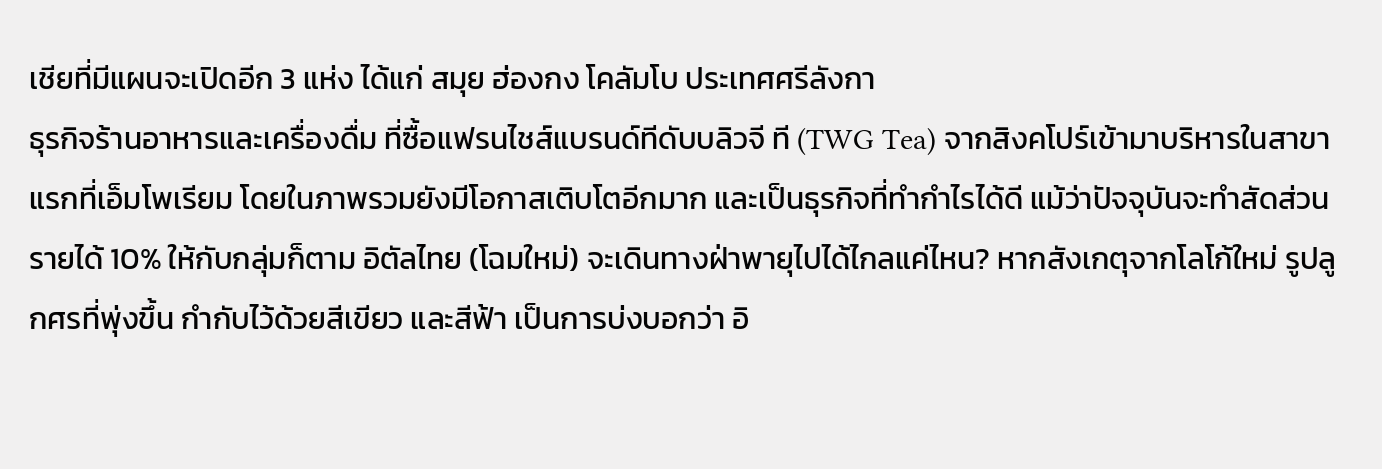เชียที่มีแผนจะเปิดอีก 3 แห่ง ได้แก่ สมุย ฮ่องกง โคลัมโบ ประเทศศรีลังกา
ธุรกิจร้านอาหารและเครื่องดื่ม ที่ซื้อแฟรนไชส์แบรนด์ทีดับบลิวจี ที (TWG Tea) จากสิงคโปร์เข้ามาบริหารในสาขาแรกที่เอ็มโพเรียม โดยในภาพรวมยังมีโอกาสเติบโตอีกมาก และเป็นธุรกิจที่ทำกำไรได้ดี แม้ว่าปัจจุบันจะทำสัดส่วนรายได้ 10% ให้กับกลุ่มก็ตาม อิตัลไทย (โฉมใหม่) จะเดินทางฝ่าพายุไปได้ไกลแค่ไหน? หากสังเกตุจากโลโก้ใหม่ รูปลูกศรที่พุ่งขึ้น กำกับไว้ด้วยสีเขียว และสีฟ้า เป็นการบ่งบอกว่า อิ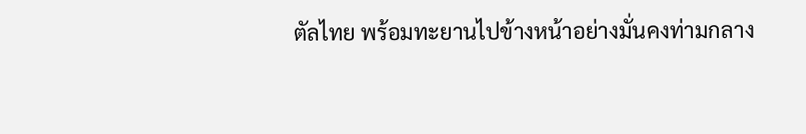ตัลไทย พร้อมทะยานไปข้างหน้าอย่างมั่นคงท่ามกลาง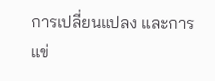การเปลี่ยนแปลง และการแข่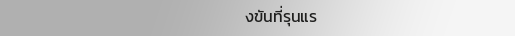งขันที่รุนแร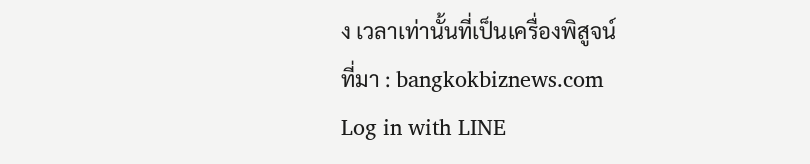ง เวลาเท่านั้นที่เป็นเครื่องพิสูจน์
ที่มา : bangkokbiznews.com
Log in with LINE